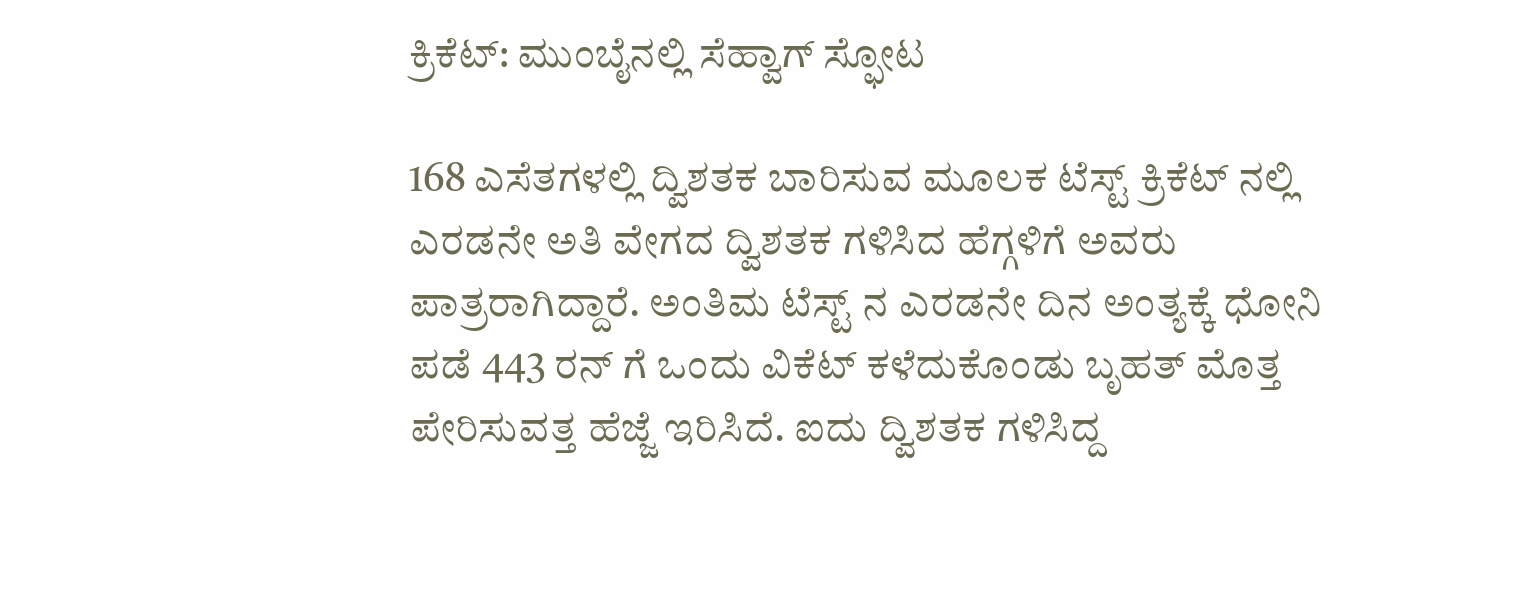ಕ್ರಿಕೆಟ್: ಮುಂಬೈನಲ್ಲಿ ಸೆಹ್ವಾಗ್ ಸ್ಫೋಟ

168 ಎಸೆತಗಳಲ್ಲಿ ದ್ವಿಶತಕ ಬಾರಿಸುವ ಮೂಲಕ ಟೆಸ್ಟ್ ಕ್ರಿಕೆಟ್ ನಲ್ಲಿ ಎರಡನೇ ಅತಿ ವೇಗದ ದ್ವಿಶತಕ ಗಳಿಸಿದ ಹೆಗ್ಗಳಿಗೆ ಅವರು ಪಾತ್ರರಾಗಿದ್ದಾರೆ. ಅಂತಿಮ ಟೆಸ್ಟ್ ನ ಎರಡನೇ ದಿನ ಅಂತ್ಯಕ್ಕೆ ಧೋನಿ ಪಡೆ 443 ರನ್ ಗೆ ಒಂದು ವಿಕೆಟ್ ಕಳೆದುಕೊಂಡು ಬೃಹತ್ ಮೊತ್ತ ಪೇರಿಸುವತ್ತ ಹೆಜ್ಜೆ ಇರಿಸಿದೆ. ಐದು ದ್ವಿಶತಕ ಗಳಿಸಿದ್ದ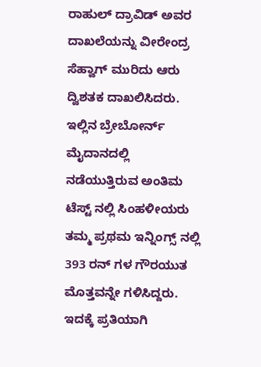ರಾಹುಲ್ ದ್ರಾವಿಡ್ ಅವರ ದಾಖಲೆಯನ್ನು ವೀರೇಂದ್ರ ಸೆಹ್ವಾಗ್ ಮುರಿದು ಆರು ದ್ವಿಶತಕ ದಾಖಲಿಸಿದರು.
ಇಲ್ಲಿನ ಬ್ರೇಬೋರ್ನ್ ಮೈದಾನದಲ್ಲಿ ನಡೆಯುತ್ತಿರುವ ಅಂತಿಮ ಟೆಸ್ಟ್ ನಲ್ಲಿ ಸಿಂಹಳೀಯರು ತಮ್ಮ ಪ್ರಥಮ ಇನ್ನಿಂಗ್ಸ್ ನಲ್ಲಿ 393 ರನ್ ಗಳ ಗೌರಯುತ ಮೊತ್ತವನ್ನೇ ಗಳಿಸಿದ್ದರು. ಇದಕ್ಕೆ ಪ್ರತಿಯಾಗಿ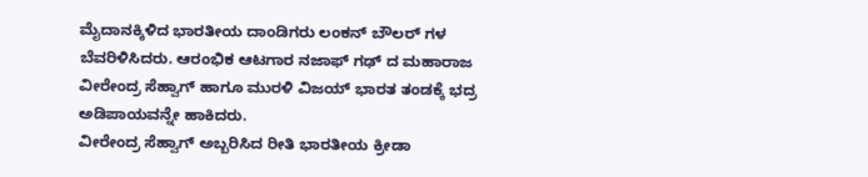ಮೈದಾನಕ್ಕಿಳಿದ ಭಾರತೀಯ ದಾಂಡಿಗರು ಲಂಕನ್ ಬೌಲರ್ ಗಳ ಬೆವರಿಳಿಸಿದರು. ಆರಂಭಿಕ ಆಟಗಾರ ನಜಾಫ್ ಗಢ್ ದ ಮಹಾರಾಜ ವೀರೇಂದ್ರ ಸೆಹ್ವಾಗ್ ಹಾಗೂ ಮುರಳಿ ವಿಜಯ್ ಭಾರತ ತಂಡಕ್ಕೆ ಭದ್ರ ಅಡಿಪಾಯವನ್ನೇ ಹಾಕಿದರು.
ವೀರೇಂದ್ರ ಸೆಹ್ವಾಗ್ ಅಬ್ಬರಿಸಿದ ರೀತಿ ಭಾರತೀಯ ಕ್ರೀಡಾ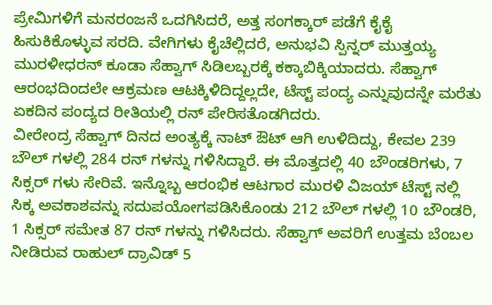ಪ್ರೇಮಿಗಳಿಗೆ ಮನರಂಜನೆ ಒದಗಿಸಿದರೆ, ಅತ್ತ ಸಂಗಕ್ಕಾರ್ ಪಡೆಗೆ ಕೈಕೈ ಹಿಸುಕಿಕೊಳ್ಳುವ ಸರದಿ. ವೇಗಿಗಳು ಕೈಚೆಲ್ಲಿದರೆ, ಅನುಭವಿ ಸ್ಪಿನ್ನರ್ ಮುತ್ತಯ್ಯ ಮುರಳೀಧರನ್ ಕೂಡಾ ಸೆಹ್ವಾಗ್ ಸಿಡಿಲಬ್ಬರಕ್ಕೆ ಕಕ್ಕಾಬಿಕ್ಕಿಯಾದರು. ಸೆಹ್ವಾಗ್ ಆರಂಭದಿಂದಲೇ ಆಕ್ರಮಣ ಆಟಕ್ಕಿಳಿದಿದ್ದಲ್ಲದೇ, ಟೆಸ್ಟ್ ಪಂದ್ಯ ಎನ್ನುವುದನ್ನೇ ಮರೆತು ಏಕದಿನ ಪಂದ್ಯದ ರೀತಿಯಲ್ಲಿ ರನ್ ಪೇರಿಸತೊಡಗಿದರು.
ವೀರೇಂದ್ರ ಸೆಹ್ವಾಗ್ ದಿನದ ಅಂತ್ಯಕ್ಕೆ ನಾಟ್ ಔಟ್ ಆಗಿ ಉಳಿದಿದ್ದು, ಕೇವಲ 239 ಬೌಲ್ ಗಳಲ್ಲಿ 284 ರನ್ ಗಳನ್ನು ಗಳಿಸಿದ್ದಾರೆ. ಈ ಮೊತ್ತದಲ್ಲಿ 40 ಬೌಂಡರಿಗಳು, 7 ಸಿಕ್ಸರ್ ಗಳು ಸೇರಿವೆ. ಇನ್ನೊಬ್ಬ ಆರಂಭಿಕ ಆಟಗಾರ ಮುರಳಿ ವಿಜಯ್ ಟೆಸ್ಟ್ ನಲ್ಲಿ ಸಿಕ್ಕ ಅವಕಾಶವನ್ನು ಸದುಪಯೋಗಪಡಿಸಿಕೊಂಡು 212 ಬೌಲ್ ಗಳಲ್ಲಿ 10 ಬೌಂಡರಿ, 1 ಸಿಕ್ಸರ್ ಸಮೇತ 87 ರನ್ ಗಳನ್ನು ಗಳಿಸಿದರು. ಸೆಹ್ವಾಗ್ ಅವರಿಗೆ ಉತ್ತಮ ಬೆಂಬಲ ನೀಡಿರುವ ರಾಹುಲ್ ದ್ರಾವಿಡ್ 5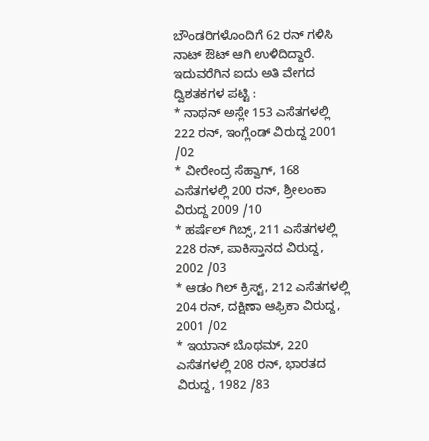ಬೌಂಡರಿಗಳೊಂದಿಗೆ 62 ರನ್ ಗಳಿಸಿ ನಾಟ್ ಔಟ್ ಆಗಿ ಉಳಿದಿದ್ದಾರೆ.
ಇದುವರೆಗಿನ ಐದು ಅತಿ ವೇಗದ ದ್ವಿಶತಕಗಳ ಪಟ್ಟಿ :
* ನಾಥನ್ ಅಸ್ಲೇ 153 ಎಸೆತಗಳಲ್ಲಿ 222 ರನ್, ಇಂಗ್ಲೆಂಡ್ ವಿರುದ್ದ 2001 /02
* ವೀರೇಂದ್ರ ಸೆಹ್ವಾಗ್, 168 ಎಸೆತಗಳಲ್ಲಿ 200 ರನ್, ಶ್ರೀಲಂಕಾ ವಿರುದ್ದ 2009 /10
* ಹರ್ಷೆಲ್ ಗಿಬ್ಸ್, 211 ಎಸೆತಗಳಲ್ಲಿ 228 ರನ್, ಪಾಕಿಸ್ತಾನದ ವಿರುದ್ದ, 2002 /03
* ಆಡಂ ಗಿಲ್ ಕ್ರಿಸ್ಟ್, 212 ಎಸೆತಗಳಲ್ಲಿ 204 ರನ್, ದಕ್ಷಿಣಾ ಆಫ್ರಿಕಾ ವಿರುದ್ದ, 2001 /02
* ಇಯಾನ್ ಬೊಥಮ್, 220 ಎಸೆತಗಳಲ್ಲಿ 208 ರನ್, ಭಾರತದ ವಿರುದ್ದ, 1982 /83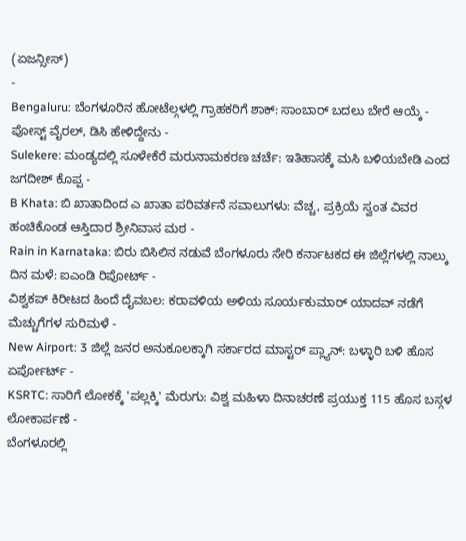(ಏಜನ್ಸೀಸ್)
-
Bengaluru: ಬೆಂಗಳೂರಿನ ಹೋಟೆಲ್ಗಳಲ್ಲಿ ಗ್ರಾಹಕರಿಗೆ ಶಾಕ್: ಸಾಂಬಾರ್ ಬದಲು ಬೇರೆ ಆಯ್ಕೆ - ಪೋಸ್ಟ್ ವೈರಲ್, ಡಿಸಿ ಹೇಳಿದ್ದೇನು -
Sulekere: ಮಂಡ್ಯದಲ್ಲಿ ಸೂಳೇಕೆರೆ ಮರುನಾಮಕರಣ ಚರ್ಚೆ: ಇತಿಹಾಸಕ್ಕೆ ಮಸಿ ಬಳಿಯಬೇಡಿ ಎಂದ ಜಗದೀಶ್ ಕೊಪ್ಪ -
B Khata: ಬಿ ಖಾತಾದಿಂದ ಎ ಖಾತಾ ಪರಿವರ್ತನೆ ಸವಾಲುಗಳು: ವೆಚ್ಚ, ಪ್ರಕ್ರಿಯೆ ಸ್ವಂತ ವಿವರ ಹಂಚಿಕೊಂಡ ಆಸ್ತಿದಾರ ಶ್ರೀನಿವಾಸ ಮಠ -
Rain in Karnataka: ಬಿರು ಬಿಸಿಲಿನ ನಡುವೆ ಬೆಂಗಳೂರು ಸೇರಿ ಕರ್ನಾಟಕದ ಈ ಜಿಲ್ಲೆಗಳಲ್ಲಿ ನಾಲ್ಕು ದಿನ ಮಳೆ: ಐಎಂಡಿ ರಿಪೋರ್ಟ್ -
ವಿಶ್ವಕಪ್ ಕಿರೀಟದ ಹಿಂದೆ ದೈವಬಲ: ಕರಾವಳಿಯ ಅಳಿಯ ಸೂರ್ಯಕುಮಾರ್ ಯಾದವ್ ನಡೆಗೆ ಮೆಚ್ಚುಗೆಗಳ ಸುರಿಮಳೆ -
New Airport: 3 ಜಿಲ್ಲೆ ಜನರ ಅನುಕೂಲಕ್ಕಾಗಿ ಸರ್ಕಾರದ ಮಾಸ್ಟರ್ ಪ್ಲ್ಯಾನ್: ಬಳ್ಳಾರಿ ಬಳಿ ಹೊಸ ಏರ್ಪೋರ್ಟ್ -
KSRTC: ಸಾರಿಗೆ ಲೋಕಕ್ಕೆ 'ಪಲ್ಲಕ್ಕಿ' ಮೆರುಗು: ವಿಶ್ವ ಮಹಿಳಾ ದಿನಾಚರಣೆ ಪ್ರಯುಕ್ತ 115 ಹೊಸ ಬಸ್ಗಳ ಲೋಕಾರ್ಪಣೆ -
ಬೆಂಗಳೂರಲ್ಲಿ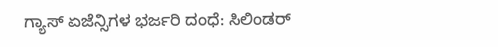ಗ್ಯಾಸ್ ಏಜೆನ್ಸಿಗಳ ಭರ್ಜರಿ ದಂಧೆ: ಸಿಲಿಂಡರ್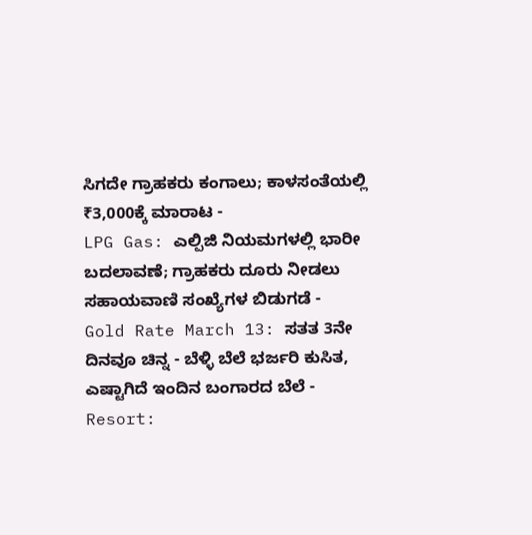ಸಿಗದೇ ಗ್ರಾಹಕರು ಕಂಗಾಲು; ಕಾಳಸಂತೆಯಲ್ಲಿ ₹3,000ಕ್ಕೆ ಮಾರಾಟ -
LPG Gas: ಎಲ್ಪಿಜಿ ನಿಯಮಗಳಲ್ಲಿ ಭಾರೀ ಬದಲಾವಣೆ; ಗ್ರಾಹಕರು ದೂರು ನೀಡಲು ಸಹಾಯವಾಣಿ ಸಂಖ್ಯೆಗಳ ಬಿಡುಗಡೆ -
Gold Rate March 13: ಸತತ 3ನೇ ದಿನವೂ ಚಿನ್ನ - ಬೆಳ್ಳಿ ಬೆಲೆ ಭರ್ಜರಿ ಕುಸಿತ, ಎಷ್ಟಾಗಿದೆ ಇಂದಿನ ಬಂಗಾರದ ಬೆಲೆ -
Resort: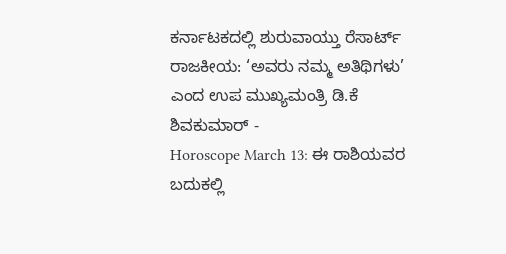ಕರ್ನಾಟಕದಲ್ಲಿ ಶುರುವಾಯ್ತು ರೆಸಾರ್ಟ್ ರಾಜಕೀಯ: ‘ಅವರು ನಮ್ಮ ಅತಿಥಿಗಳು’ ಎಂದ ಉಪ ಮುಖ್ಯಮಂತ್ರಿ ಡಿ.ಕೆ ಶಿವಕುಮಾರ್ -
Horoscope March 13: ಈ ರಾಶಿಯವರ ಬದುಕಲ್ಲಿ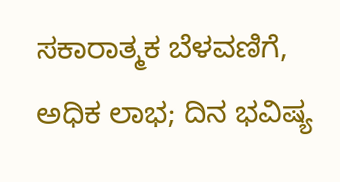ಸಕಾರಾತ್ಮಕ ಬೆಳವಣಿಗೆ, ಅಧಿಕ ಲಾಭ; ದಿನ ಭವಿಷ್ಯ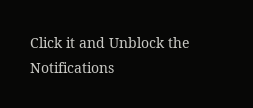Click it and Unblock the Notifications